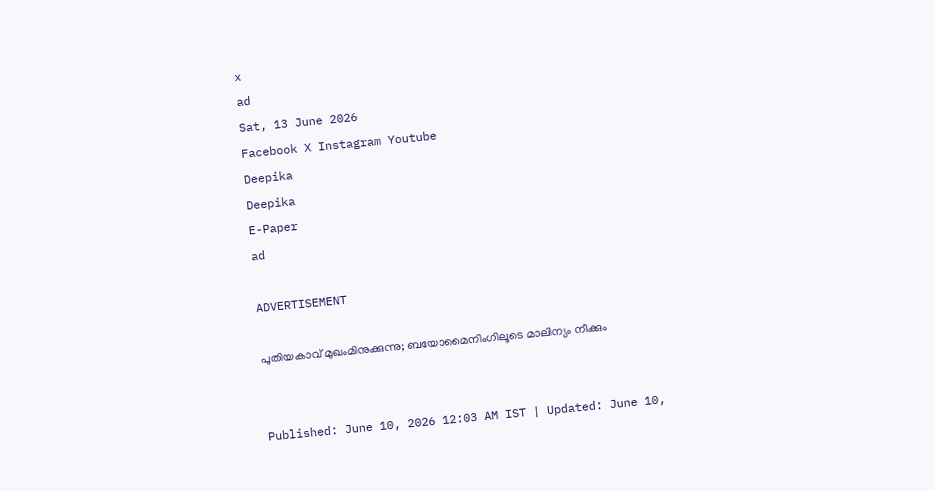x
ad
Sat, 13 June 2026
Facebook X Instagram Youtube
Deepika
Deepika
E-Paper
ad

ADVERTISEMENT

പുതിയകാവ് മുഖംമിനുക്കുന്നു; ബയോമൈനിംഗിലൂടെ മാലിന്യം നീക്കും


Published: June 10, 2026 12:03 AM IST | Updated: June 10,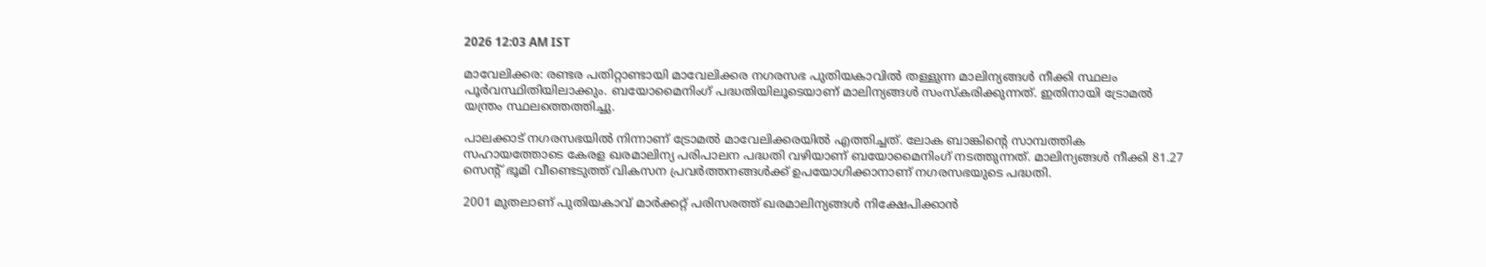2026 12:03 AM IST

മാവേലിക്കര: രണ്ടര പതിറ്റാണ്ടായി മാവേലിക്കര നഗരസഭ പുതിയകാവിൽ തള്ളുന്ന മാലിന്യങ്ങൾ നീക്കി സ്ഥലം പൂർവസ്ഥിതിയിലാക്കും. ബയോമൈനിംഗ് പദ്ധതിയിലൂടെയാണ് മാലിന്യങ്ങൾ സംസ്കരിക്കുന്നത്. ഇതിനായി ട്രോമൽ യന്ത്രം സ്ഥലത്തെത്തിച്ചു.

പാലക്കാട് നഗരസഭയിൽ നിന്നാണ് ട്രോമൽ മാവേലിക്കരയിൽ എത്തിച്ചത്. ലോക ബാങ്കിന്‍റെ സാമ്പത്തിക സഹായത്തോടെ കേരള ഖരമാലിന്യ പരിപാലന പദ്ധതി വഴിയാണ് ബയോമൈനിംഗ് നടത്തുന്നത്. മാലിന്യങ്ങൾ നീക്കി 81.27 സെന്‍റ് ഭൂമി വീണ്ടെടുത്ത് വികസന പ്രവർത്തനങ്ങൾക്ക് ഉപയോഗിക്കാനാണ് നഗരസഭയുടെ പദ്ധതി.

2001 മുതലാണ് പുതിയകാവ് മാർക്കറ്റ് പരിസരത്ത് ഖരമാലിന്യങ്ങൾ നിക്ഷേപിക്കാൻ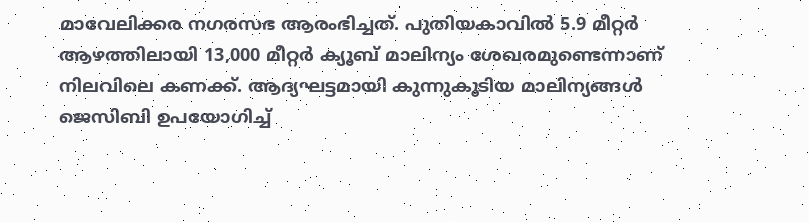മാവേലിക്കര നഗരസഭ ആരംഭിച്ചത്. പുതിയകാവിൽ 5.9 മീറ്റർ ആഴത്തിലായി 13,000 മീറ്റർ ക്യൂബ് മാലിന്യം ശേഖരമുണ്ടെന്നാണ് നിലവിലെ കണക്ക്. ആദ്യഘട്ടമായി കുന്നുകൂടിയ മാലിന്യങ്ങൾ ജെസിബി ഉപയോഗിച്ച്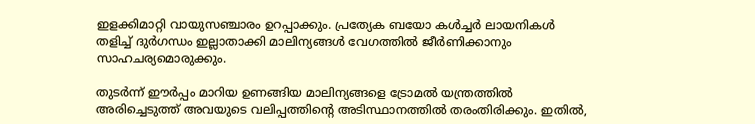ഇളക്കിമാറ്റി വായുസഞ്ചാരം ഉറപ്പാക്കും. പ്രത്യേക ബയോ കൾച്ചർ ലായനികൾ തളിച്ച് ദുർഗന്ധം ഇല്ലാതാക്കി മാലിന്യങ്ങൾ വേഗത്തിൽ ജീർണിക്കാനും സാഹചര്യമൊരുക്കും.

തുടർന്ന് ഈർപ്പം മാറിയ ഉണങ്ങിയ മാലിന്യങ്ങളെ ട്രോമൽ യന്ത്രത്തിൽ അരിച്ചെടുത്ത് അവയുടെ വലിപ്പത്തിന്‍റെ അടിസ്ഥാനത്തിൽ തരംതിരിക്കും. ഇതിൽ,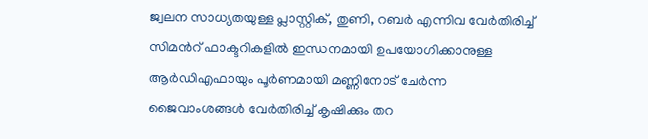ജ്വലന സാധ്യതയുള്ള പ്ലാസ്റ്റിക്, തുണി, റബർ എന്നിവ വേർതിരിച്ച് സിമന്‍റ് ഫാക്ടറികളിൽ ഇന്ധനമായി ഉപയോഗിക്കാനുള്ള ആർഡിഎഫായും പൂർണമായി മണ്ണിനോട് ചേർന്ന ജൈവാംശങ്ങൾ വേർതിരിച്ച് കൃഷിക്കും തറ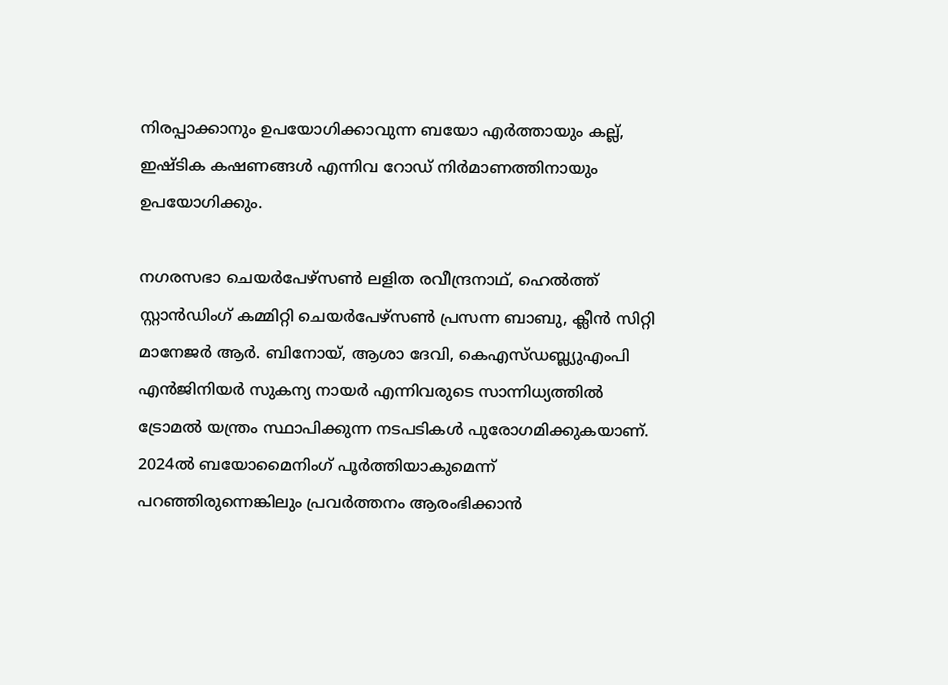നിരപ്പാക്കാനും ഉപയോഗിക്കാവുന്ന ബയോ എർത്തായും കല്ല്, ഇഷ്ടിക കഷണങ്ങൾ എന്നിവ റോഡ് നിർമാണത്തിനായും ഉപയോഗിക്കും.

നഗരസഭാ ചെയർപേഴ്സൺ ലളിത രവീന്ദ്രനാഥ്, ഹെൽത്ത് സ്റ്റാൻഡിംഗ് കമ്മിറ്റി ചെയർപേഴ്സൺ പ്രസന്ന ബാബു, ക്ലീൻ സിറ്റി മാനേജർ ആർ. ബിനോയ്, ആശാ ദേവി, കെഎസ്ഡബ്ല്യുഎംപി എൻജിനിയർ സുകന്യ നായർ എന്നിവരുടെ സാന്നിധ്യത്തിൽ ട്രോമൽ യന്ത്രം സ്ഥാപിക്കുന്ന നടപടികൾ പുരോഗമിക്കുകയാണ്. 2024ൽ ബയോമൈനിംഗ് പൂർത്തിയാകുമെന്ന് പറഞ്ഞിരുന്നെങ്കിലും പ്രവർത്തനം ആരംഭിക്കാൻ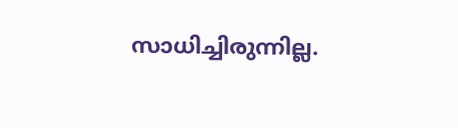സാധിച്ചിരുന്നില്ല.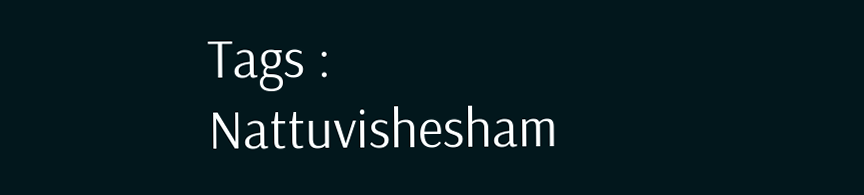Tags : Nattuvishesham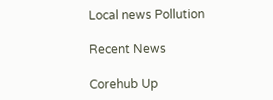Local news Pollution

Recent News

Corehub Up